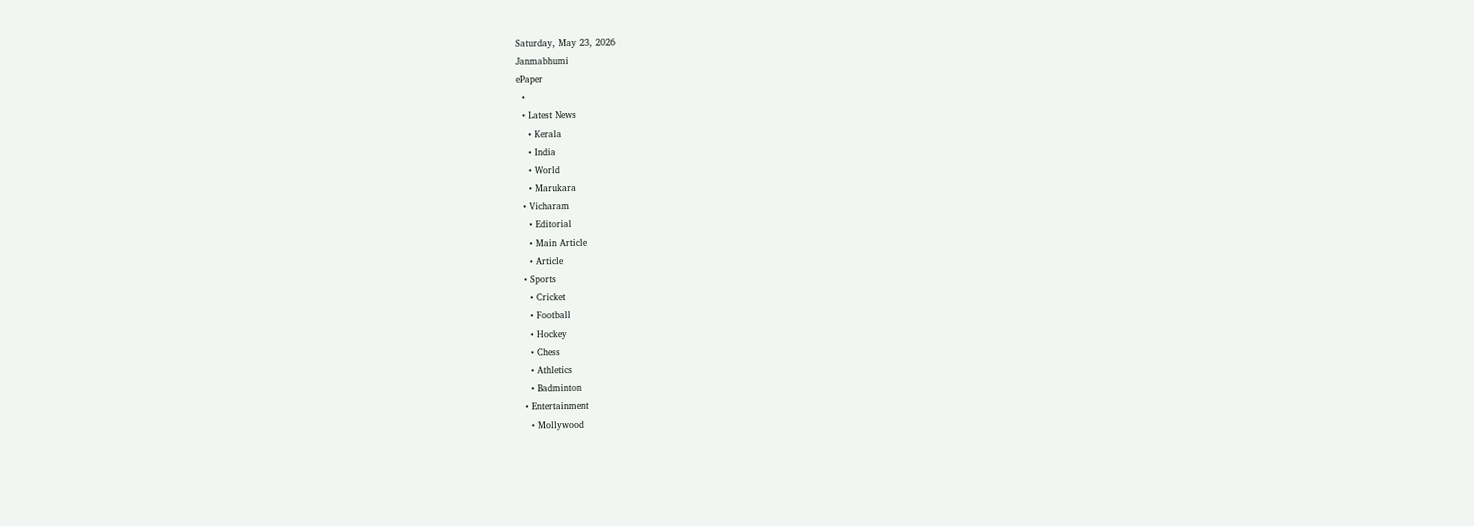Saturday, May 23, 2026
Janmabhumi
ePaper
  •
  • Latest News
    • Kerala
    • India
    • World
    • Marukara
  • Vicharam
    • Editorial
    • Main Article
    • Article
  • Sports
    • Cricket
    • Football
    • Hockey
    • Chess
    • Athletics
    • Badminton
  • Entertainment
    • Mollywood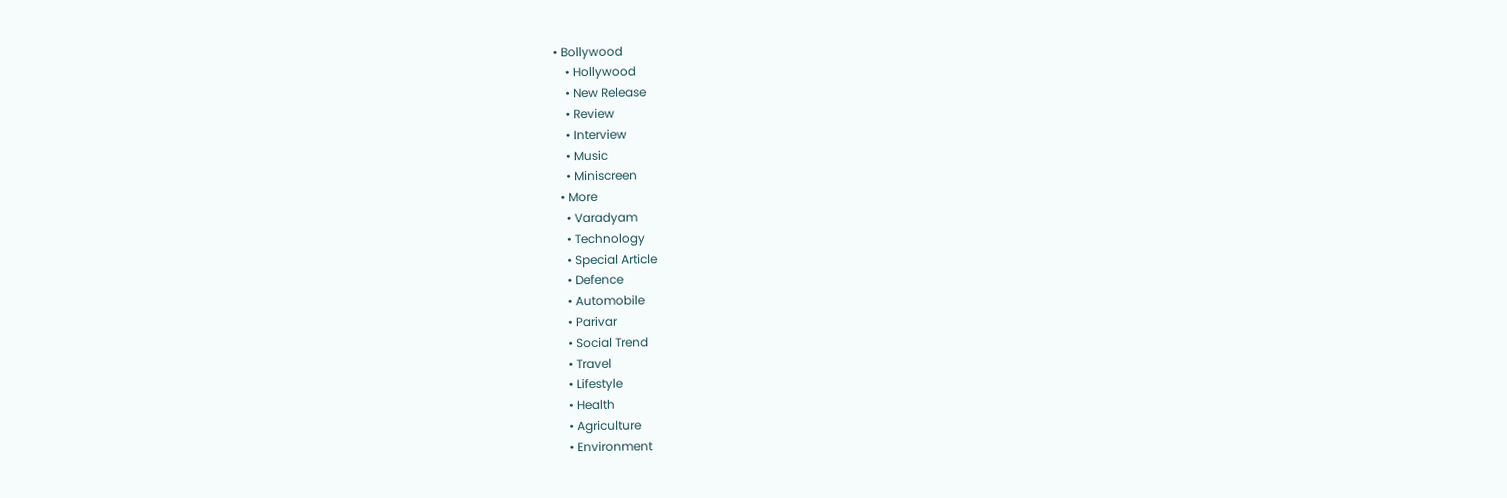• Bollywood
    • Hollywood
    • New Release
    • Review
    • Interview
    • Music
    • Miniscreen
  • More
    • Varadyam
    • Technology
    • Special Article
    • Defence
    • Automobile
    • Parivar
    • Social Trend
    • Travel
    • Lifestyle
    • Health
    • Agriculture
    • Environment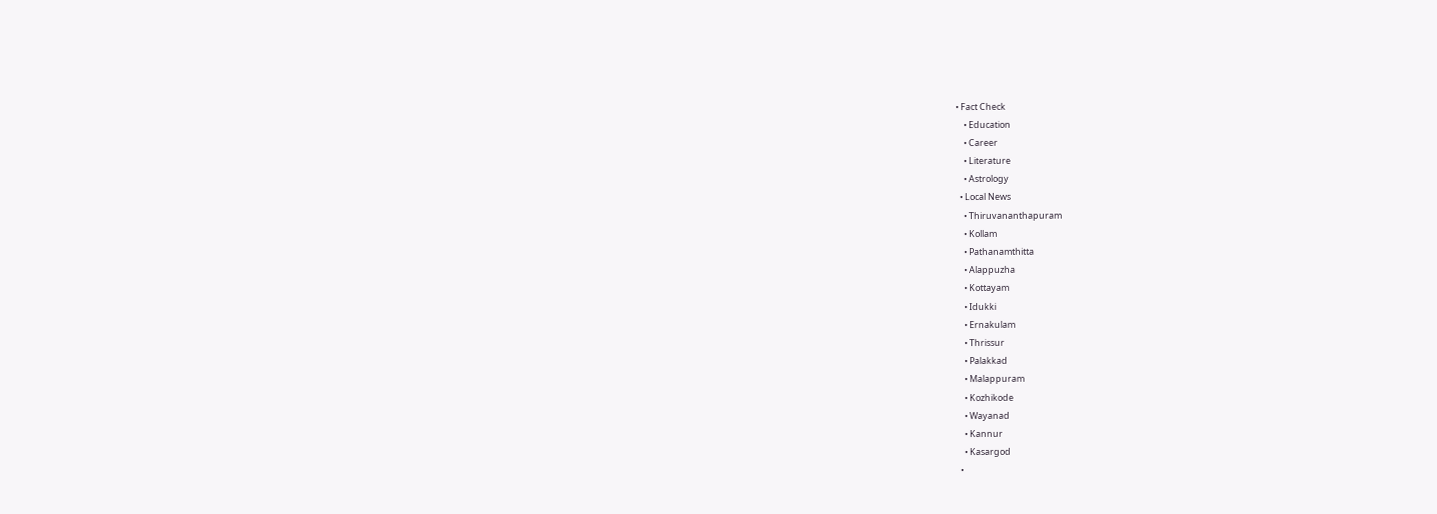• Fact Check
    • Education
    • Career
    • Literature
    • Astrology
  • Local News
    • Thiruvananthapuram
    • Kollam
    • Pathanamthitta
    • Alappuzha
    • Kottayam
    • Idukki
    • Ernakulam
    • Thrissur
    • Palakkad
    • Malappuram
    • Kozhikode
    • Wayanad
    • Kannur
    • Kasargod
  •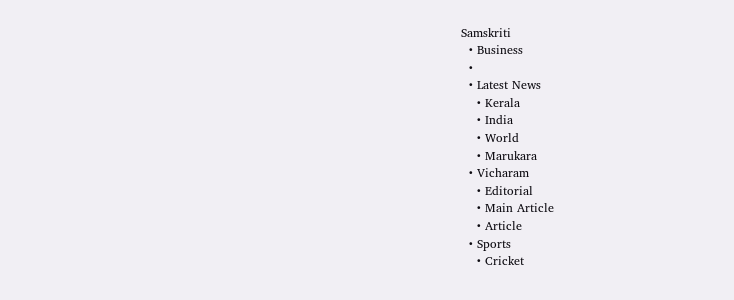Samskriti
  • Business
  •
  • Latest News
    • Kerala
    • India
    • World
    • Marukara
  • Vicharam
    • Editorial
    • Main Article
    • Article
  • Sports
    • Cricket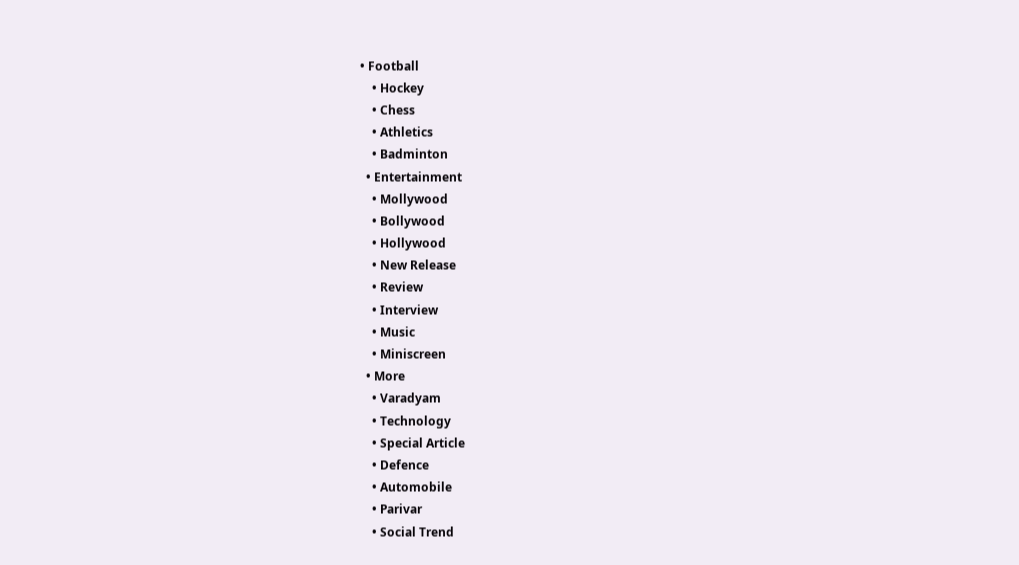• Football
    • Hockey
    • Chess
    • Athletics
    • Badminton
  • Entertainment
    • Mollywood
    • Bollywood
    • Hollywood
    • New Release
    • Review
    • Interview
    • Music
    • Miniscreen
  • More
    • Varadyam
    • Technology
    • Special Article
    • Defence
    • Automobile
    • Parivar
    • Social Trend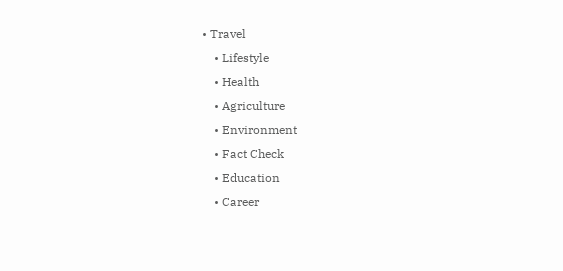• Travel
    • Lifestyle
    • Health
    • Agriculture
    • Environment
    • Fact Check
    • Education
    • Career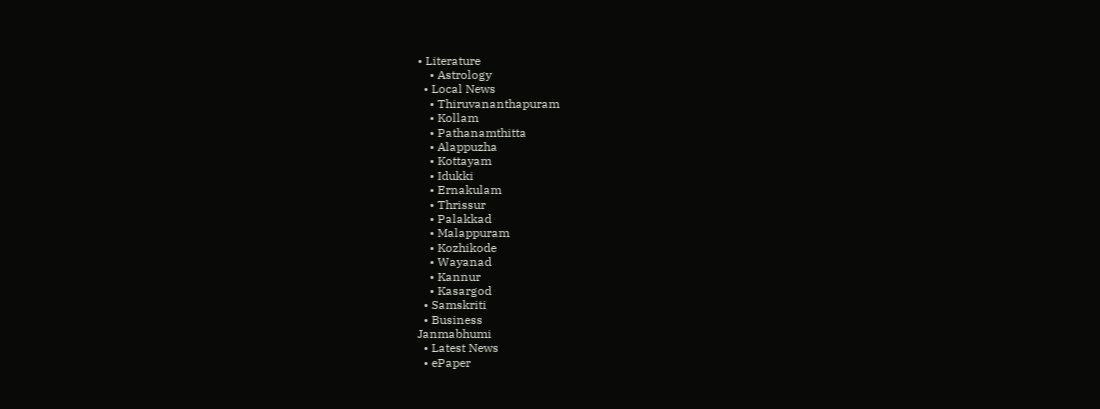• Literature
    • Astrology
  • Local News
    • Thiruvananthapuram
    • Kollam
    • Pathanamthitta
    • Alappuzha
    • Kottayam
    • Idukki
    • Ernakulam
    • Thrissur
    • Palakkad
    • Malappuram
    • Kozhikode
    • Wayanad
    • Kannur
    • Kasargod
  • Samskriti
  • Business
Janmabhumi
  • Latest News
  • ePaper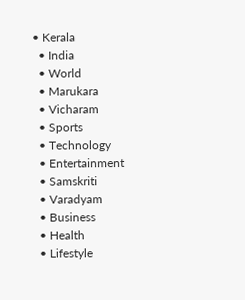• Kerala
  • India
  • World
  • Marukara
  • Vicharam
  • Sports
  • Technology
  • Entertainment
  • Samskriti
  • Varadyam
  • Business
  • Health
  • Lifestyle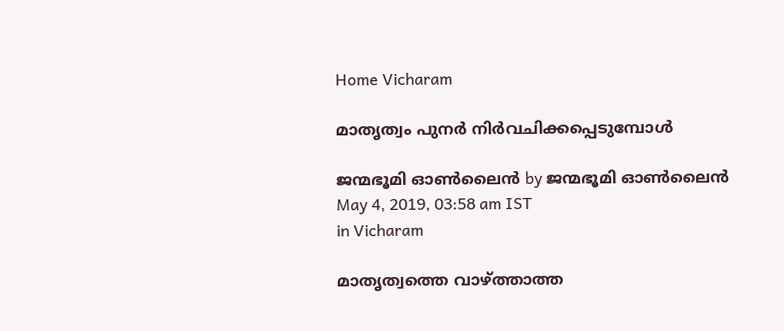Home Vicharam

മാതൃത്വം പുനര്‍ നിര്‍വചിക്കപ്പെടുമ്പോള്‍

ജന്മഭൂമി ഓണ്‍ലൈന്‍ by ജന്മഭൂമി ഓണ്‍ലൈന്‍
May 4, 2019, 03:58 am IST
in Vicharam

മാതൃത്വത്തെ വാഴ്‌ത്താത്ത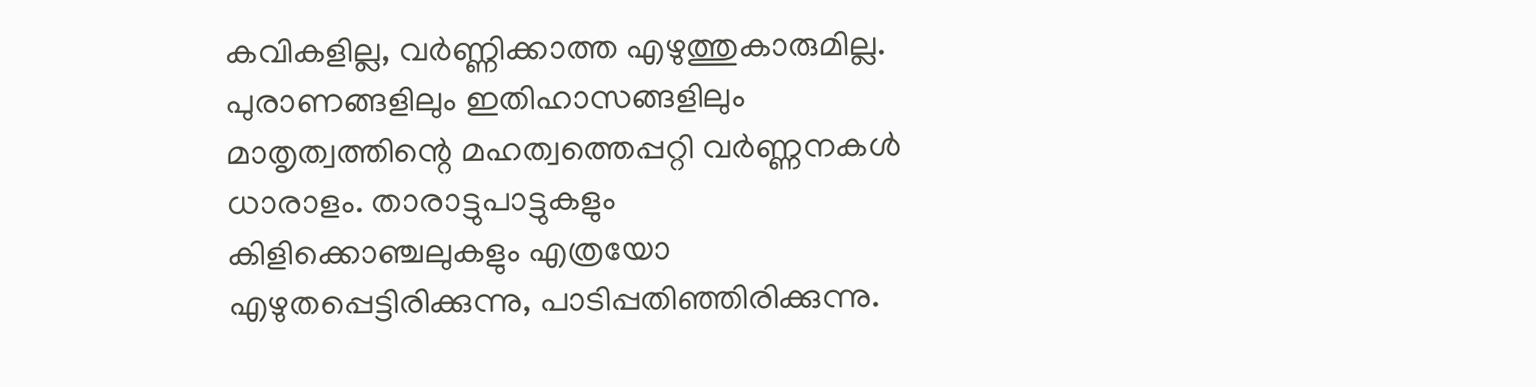കവികളില്ല, വര്‍ണ്ണിക്കാത്ത എഴുത്തുകാരുമില്ല. പുരാണങ്ങളിലും ഇതിഹാസങ്ങളിലും മാതൃത്വത്തിന്റെ മഹത്വത്തെപ്പറ്റി വര്‍ണ്ണനകള്‍ ധാരാളം. താരാട്ടുപാട്ടുകളും കിളിക്കൊഞ്ചലുകളും എത്രയോ എഴുതപ്പെട്ടിരിക്കുന്നു, പാടിപ്പതിഞ്ഞിരിക്കുന്നു.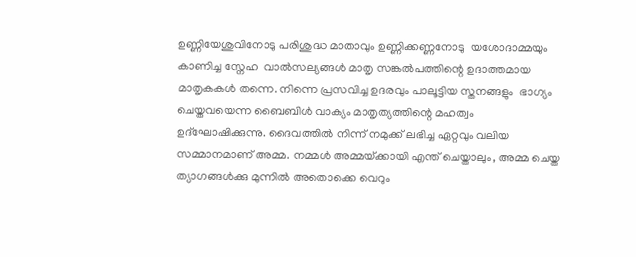ഉണ്ണിയേശുവിനോടു പരിശുദ്ധ മാതാവും ഉണ്ണിക്കണ്ണനോടു  യശോദാമ്മയും കാണിച്ച സ്നേഹ  വാല്‍സല്യങ്ങള്‍ മാതൃ സങ്കല്‍പത്തിന്റെ ഉദാത്തമായ മാതൃകകള്‍ തന്നെ. നിന്നെ പ്രസവിച്ച ഉദരവും പാലൂട്ടിയ സ്തനങ്ങളും  ഭാഗ്യം ചെയ്തവയെന്ന ബൈബിള്‍ വാക്യം മാതൃത്യത്തിന്റെ മഹത്വം ഉദ്ഘോഷിക്കുന്നു. ദൈവത്തില്‍ നിന്ന് നമുക്ക് ലഭിച്ച ഏറ്റവും വലിയ സമ്മാനമാണ് അമ്മ. നമ്മള്‍ അമ്മയ്‌ക്കായി എന്ത് ചെയ്താലും, അമ്മ ചെയ്ത ത്യാഗങ്ങള്‍ക്കു മുന്നില്‍ അതൊക്കെ വെറും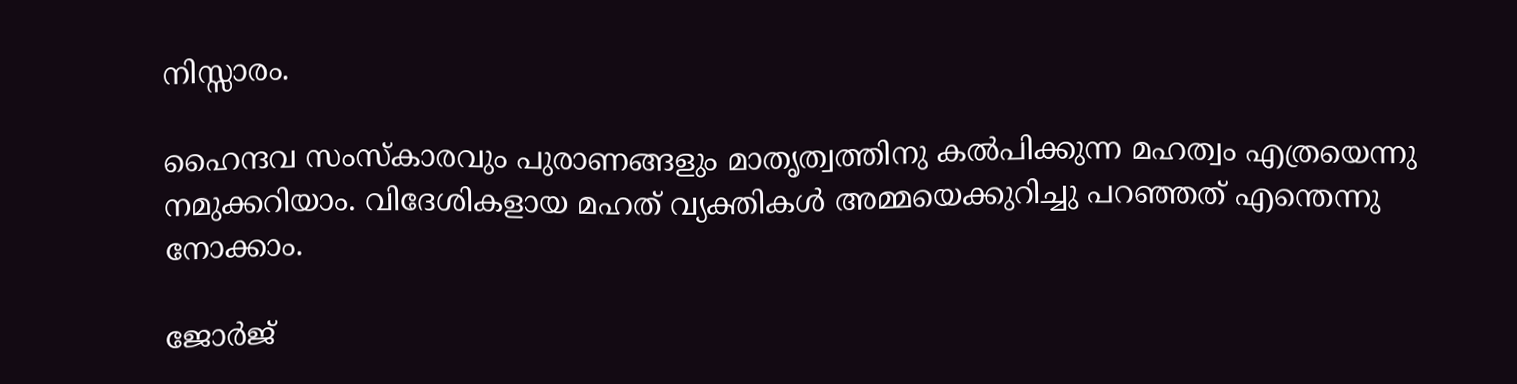നിസ്സാരം.

ഹൈന്ദവ സംസ്‌കാരവും പുരാണങ്ങളും മാതൃത്വത്തിനു കല്‍പിക്കുന്ന മഹത്വം എത്രയെന്നു നമുക്കറിയാം. വിദേശികളായ മഹത് വ്യക്തികള്‍ അമ്മയെക്കുറിച്ചു പറഞ്ഞത് എന്തെന്നു നോക്കാം.

ജോര്‍ജ്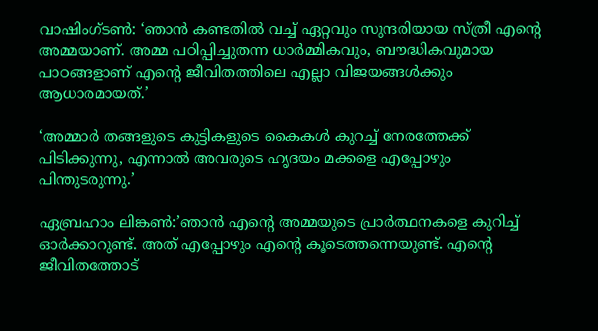വാഷിംഗ്ടണ്‍: ‘ഞാന്‍ കണ്ടതില്‍ വച്ച് ഏറ്റവും സുന്ദരിയായ സ്ത്രീ എന്റെ അമ്മയാണ്. അമ്മ പഠിപ്പിച്ചുതന്ന ധാര്‍മ്മികവും, ബൗദ്ധികവുമായ പാഠങ്ങളാണ് എന്റെ ജീവിതത്തിലെ എല്ലാ വിജയങ്ങള്‍ക്കും ആധാരമായത്.’

‘അമ്മാര്‍ തങ്ങളുടെ കുട്ടികളുടെ കൈകള്‍ കുറച്ച് നേരത്തേക്ക് പിടിക്കുന്നു, എന്നാല്‍ അവരുടെ ഹൃദയം മക്കളെ എപ്പോഴും പിന്തുടരുന്നു.’

ഏബ്രഹാം ലിങ്കണ്‍:’ഞാന്‍ എന്റെ അമ്മയുടെ പ്രാര്‍ത്ഥനകളെ കുറിച്ച് ഓര്‍ക്കാറുണ്ട്. അത് എപ്പോഴും എന്റെ കൂടെത്തന്നെയുണ്ട്. എന്റെ ജീവിതത്തോട്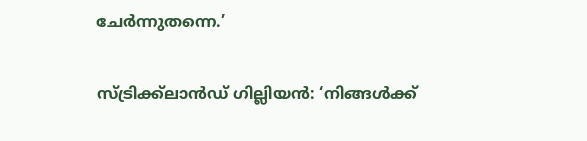ചേര്‍ന്നുതന്നെ.’

സ്ട്രിക്ക്ലാന്‍ഡ് ഗില്ലിയന്‍: ‘നിങ്ങള്‍ക്ക്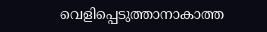വെളിപ്പെടുത്താനാകാത്ത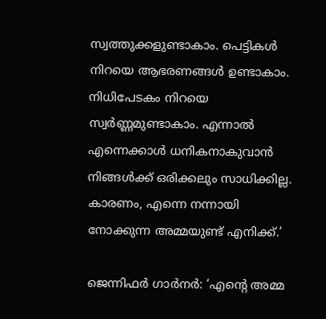സ്വത്തുക്കളുണ്ടാകാം. പെട്ടികള്‍ നിറയെ ആഭരണങ്ങള്‍ ഉണ്ടാകാം. നിധിപേടകം നിറയെ സ്വര്‍ണ്ണമുണ്ടാകാം. എന്നാല്‍ എന്നെക്കാള്‍ ധനികനാകുവാന്‍ നിങ്ങള്‍ക്ക് ഒരിക്കലും സാധിക്കില്ല. കാരണം, എന്നെ നന്നായി നോക്കുന്ന അമ്മയുണ്ട് എനിക്ക്.’

ജെന്നിഫര്‍ ഗാര്‍നര്‍: ‘എന്റെ അമ്മ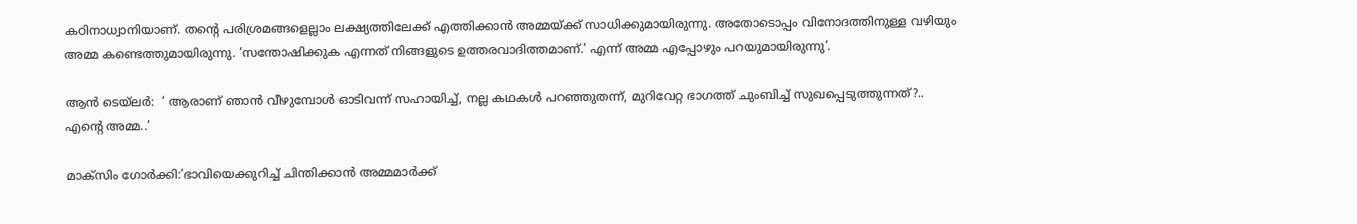കഠിനാധ്വാനിയാണ്. തന്റെ പരിശ്രമങ്ങളെല്ലാം ലക്ഷ്യത്തിലേക്ക് എത്തിക്കാന്‍ അമ്മയ്‌ക്ക് സാധിക്കുമായിരുന്നു. അതോടൊപ്പം വിനോദത്തിനുള്ള വഴിയും അമ്മ കണ്ടെത്തുമായിരുന്നു. ‘സന്തോഷിക്കുക എന്നത് നിങ്ങളുടെ ഉത്തരവാദിത്തമാണ്.’ എന്ന് അമ്മ എപ്പോഴും പറയുമായിരുന്നു’.

ആന്‍ ടെയ്ലര്‍:  ‘ ആരാണ് ഞാന്‍ വീഴുമ്പോള്‍ ഓടിവന്ന് സഹായിച്ച്, നല്ല കഥകള്‍ പറഞ്ഞുതന്ന്, മുറിവേറ്റ ഭാഗത്ത് ചുംബിച്ച് സുഖപ്പെടുത്തുന്നത്?.. എന്റെ അമ്മ..’

മാക്സിം ഗോര്‍ക്കി:’ഭാവിയെക്കുറിച്ച് ചിന്തിക്കാന്‍ അമ്മമാര്‍ക്ക്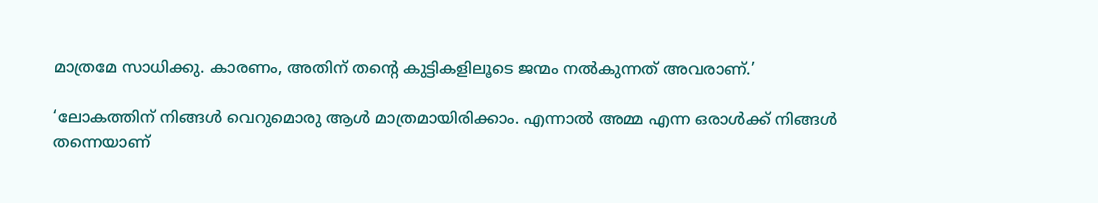മാത്രമേ സാധിക്കു. കാരണം, അതിന് തന്റെ കുട്ടികളിലൂടെ ജന്മം നല്‍കുന്നത് അവരാണ്.’

‘ലോകത്തിന് നിങ്ങള്‍ വെറുമൊരു ആള്‍ മാത്രമായിരിക്കാം. എന്നാല്‍ അമ്മ എന്ന ഒരാള്‍ക്ക് നിങ്ങള്‍ തന്നെയാണ്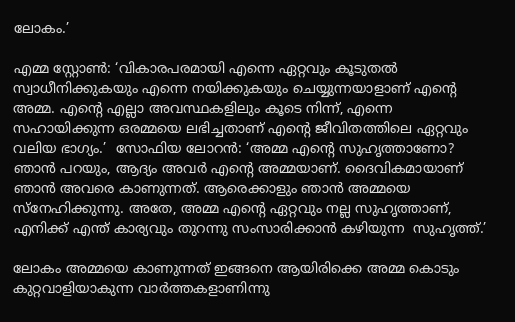ലോകം.’

എമ്മ സ്റ്റോണ്‍: ‘വികാരപരമായി എന്നെ ഏറ്റവും കൂടുതല്‍ സ്വാധീനിക്കുകയും എന്നെ നയിക്കുകയും ചെയ്യുന്നയാളാണ് എന്റെ അമ്മ. എന്റെ എല്ലാ അവസ്ഥകളിലും കൂടെ നിന്ന്, എന്നെ സഹായിക്കുന്ന ഒരമ്മയെ ലഭിച്ചതാണ് എന്റെ ജീവിതത്തിലെ ഏറ്റവും വലിയ ഭാഗ്യം.’  സോഫിയ ലോറന്‍: ‘അമ്മ എന്റെ സുഹൃത്താണോ? ഞാന്‍ പറയും, ആദ്യം അവര്‍ എന്റെ അമ്മയാണ്. ദൈവികമായാണ് ഞാന്‍ അവരെ കാണുന്നത്. ആരെക്കാളും ഞാന്‍ അമ്മയെ സ്നേഹിക്കുന്നു. അതേ, അമ്മ എന്റെ ഏറ്റവും നല്ല സുഹൃത്താണ്, എനിക്ക് എന്ത് കാര്യവും തുറന്നു സംസാരിക്കാന്‍ കഴിയുന്ന  സുഹൃത്ത്.’

ലോകം അമ്മയെ കാണുന്നത് ഇങ്ങനെ ആയിരിക്കെ അമ്മ കൊടും കുറ്റവാളിയാകുന്ന വാര്‍ത്തകളാണിന്നു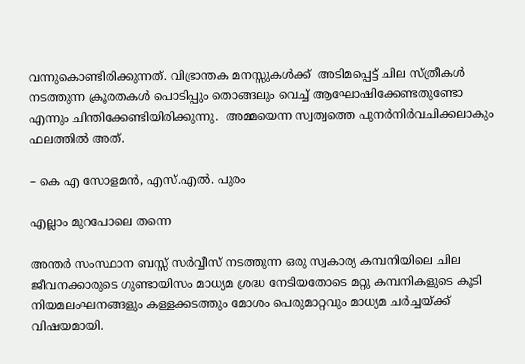വന്നുകൊണ്ടിരിക്കുന്നത്. വിഭ്രാന്തക മനസ്സുകള്‍ക്ക്  അടിമപ്പെട്ട് ചില സ്ത്രീകള്‍ നടത്തുന്ന ക്രൂരതകള്‍ പൊടിപ്പും തൊങ്ങലും വെച്ച് ആഘോഷിക്കേണ്ടതുണ്ടോ എന്നും ചിന്തിക്കേണ്ടിയിരിക്കുന്നു.  അമ്മയെന്ന സ്വത്വത്തെ പുനര്‍നിര്‍വചിക്കലാകും ഫലത്തില്‍ അത്.

– കെ എ സോളമന്‍, എസ്.എല്‍. പുരം

എല്ലാം മുറപോലെ തന്നെ

അന്തര്‍ സംസ്ഥാന ബസ്സ് സര്‍വ്വീസ് നടത്തുന്ന ഒരു സ്വകാര്യ കമ്പനിയിലെ ചില ജീവനക്കാരുടെ ഗുണ്ടായിസം മാധ്യമ ശ്രദ്ധ നേടിയതോടെ മറ്റു കമ്പനികളുടെ കൂടി നിയമലംഘനങ്ങളും കള്ളക്കടത്തും മോശം പെരുമാറ്റവും മാധ്യമ ചര്‍ച്ചയ്‌ക്ക് വിഷയമായി.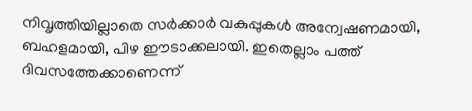നിവൃത്തിയില്ലാതെ സര്‍ക്കാര്‍ വകുപ്പുകള്‍ അന്വേഷണമായി, ബഹളമായി, പിഴ ഈടാക്കലായി. ഇതെല്ലാം പത്ത് ദിവസത്തേക്കാണെന്ന്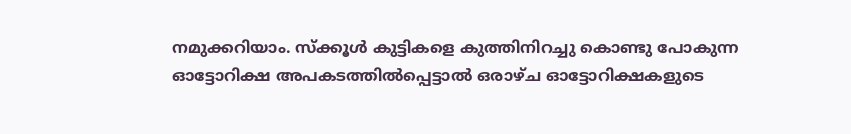നമുക്കറിയാം. സ്‌ക്കൂള്‍ കുട്ടികളെ കുത്തിനിറച്ചു കൊണ്ടു പോകുന്ന ഓട്ടോറിക്ഷ അപകടത്തില്‍പ്പെട്ടാല്‍ ഒരാഴ്ച ഓട്ടോറിക്ഷകളുടെ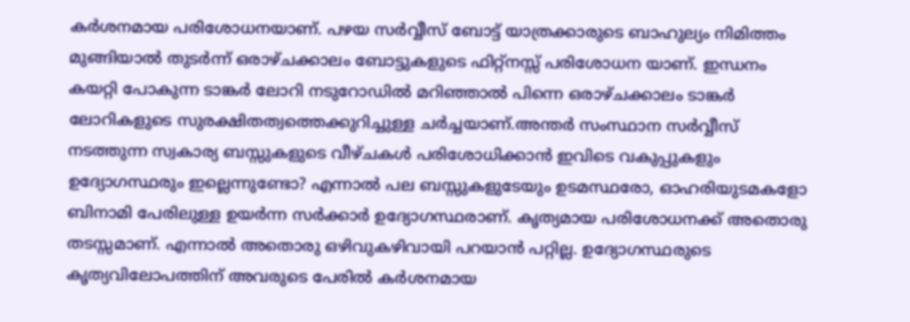കര്‍ശനമായ പരിശോധനയാണ്. പഴയ സര്‍വ്വീസ് ബോട്ട് യാത്രക്കാരുടെ ബാഹുല്യം നിമിത്തം മുങ്ങിയാല്‍ തുടര്‍ന്ന് ഒരാഴ്ചക്കാലം ബോട്ടുകളുടെ ഫിറ്റ്നസ്സ് പരിശോധന യാണ്. ഇന്ധനം കയറ്റി പോകുന്ന ടാങ്കര്‍ ലോറി നടുറോഡില്‍ മറിഞ്ഞാല്‍ പിന്നെ ഒരാഴ്ചക്കാലം ടാങ്കര്‍ ലോറികളുടെ സുരക്ഷിതത്വത്തെക്കുറിച്ചുള്ള ചര്‍ച്ചയാണ്.അന്തര്‍ സംസ്ഥാന സര്‍വ്വീസ് നടത്തുന്ന സ്വകാര്യ ബസ്സുകളുടെ വീഴ്ചകള്‍ പരിശോധിക്കാന്‍ ഇവിടെ വകുപ്പുകളും ഉദ്യോഗസ്ഥരും ഇല്ലെന്നുണ്ടോ? എന്നാല്‍ പല ബസ്സുകളുടേയും ഉടമസ്ഥരോ, ഓഹരിയുടമകളോ ബിനാമി പേരിലുള്ള ഉയര്‍ന്ന സര്‍ക്കാര്‍ ഉദ്യോഗസ്ഥരാണ്. കൃത്യമായ പരിശോധനക്ക് അതൊരു തടസ്സമാണ്. എന്നാല്‍ അതൊരു ഒഴിവുകഴിവായി പറയാന്‍ പറ്റില്ല. ഉദ്യോഗസ്ഥരുടെ കൃത്യവിലോപത്തിന് അവരുടെ പേരില്‍ കര്‍ശനമായ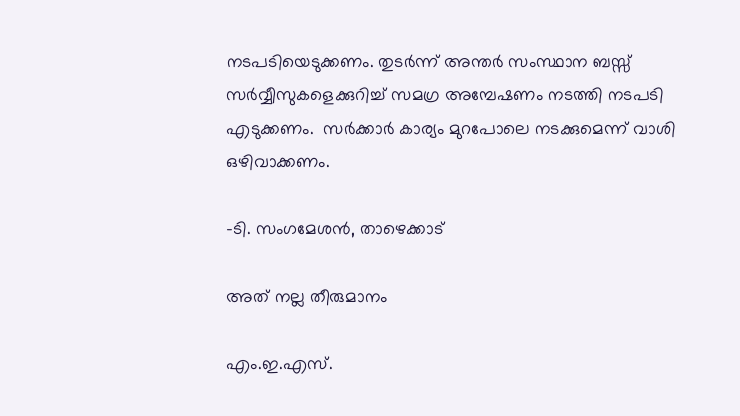നടപടിയെടുക്കണം. തുടര്‍ന്ന് അന്തര്‍ സംസ്ഥാന ബസ്സ് സര്‍വ്വീസുകളെക്കുറിച്ച് സമഗ്ര അമ്പേഷണം നടത്തി നടപടി എടുക്കണം.  സര്‍ക്കാര്‍ കാര്യം മുറപോലെ നടക്കുമെന്ന് വാശി ഒഴിവാക്കണം.

-ടി. സംഗമേശന്‍, താഴെക്കാട്

അത് നല്ല തീരുമാനം

എം.ഇ.എസ്.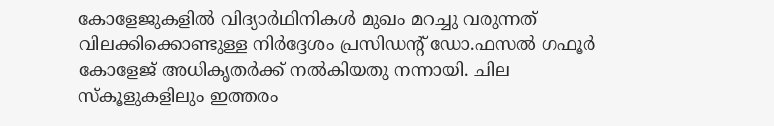കോളേജുകളില്‍ വിദ്യാര്‍ഥിനികള്‍ മുഖം മറച്ചു വരുന്നത് വിലക്കിക്കൊണ്ടുള്ള നിര്‍ദ്ദേശം പ്രസിഡന്റ് ഡോ.ഫസല്‍ ഗഫൂര്‍ കോളേജ് അധികൃതര്‍ക്ക് നല്‍കിയതു നന്നായി. ചില സ്‌കൂളുകളിലും ഇത്തരം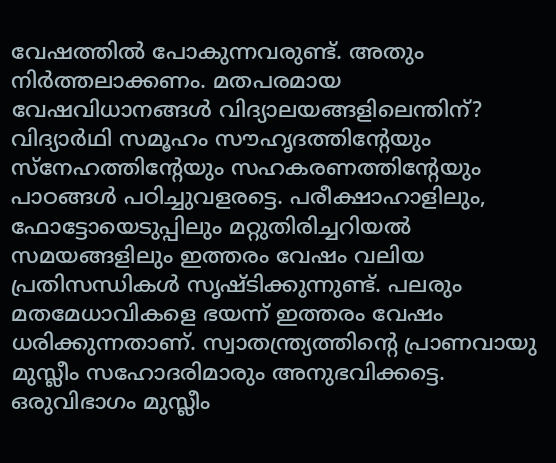വേഷത്തില്‍ പോകുന്നവരുണ്ട്. അതും നിര്‍ത്തലാക്കണം. മതപരമായ വേഷവിധാനങ്ങള്‍ വിദ്യാലയങ്ങളിലെന്തിന്? വിദ്യാര്‍ഥി സമൂഹം സൗഹൃദത്തിന്റേയും സ്നേഹത്തിന്റേയും സഹകരണത്തിന്റേയും പാഠങ്ങള്‍ പഠിച്ചുവളരട്ടെ. പരീക്ഷാഹാളിലും, ഫോട്ടോയെടുപ്പിലും മറ്റുതിരിച്ചറിയല്‍ സമയങ്ങളിലും ഇത്തരം വേഷം വലിയ പ്രതിസന്ധികള്‍ സൃഷ്ടിക്കുന്നുണ്ട്. പലരും മതമേധാവികളെ ഭയന്ന് ഇത്തരം വേഷം ധരിക്കുന്നതാണ്. സ്വാതന്ത്ര്യത്തിന്റെ പ്രാണവായു മുസ്ലീം സഹോദരിമാരും അനുഭവിക്കട്ടെ. ഒരുവിഭാഗം മുസ്ലീം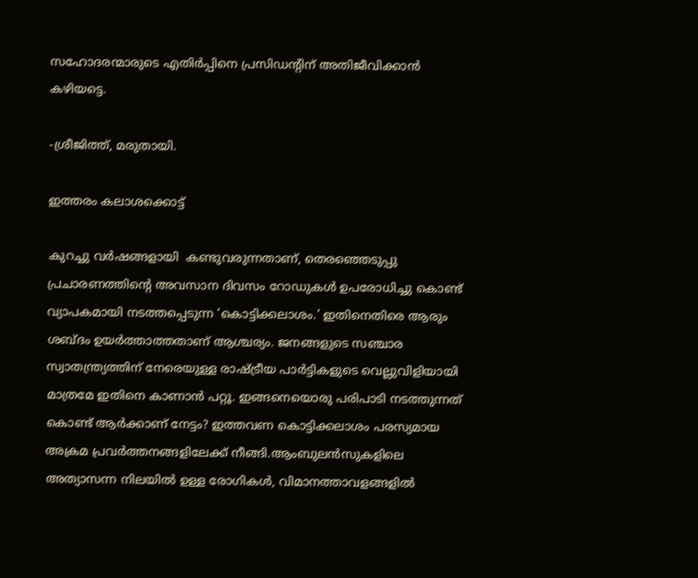സഹോദരന്മാരുടെ എതിര്‍പ്പിനെ പ്രസിഡന്റിന് അതിജീവിക്കാന്‍ കഴിയട്ടെ.

-ശ്രീജിത്ത്, മരുതായി.

ഇത്തരം കലാശക്കൊട്ട്

കുറച്ചു വര്‍ഷങ്ങളായി  കണ്ടുവരുന്നതാണ്, തെരഞ്ഞെടുപ്പു പ്രചാരണത്തിന്റെ അവസാന ദിവസം റോഡുകള്‍ ഉപരോധിച്ചു കൊണ്ട് വ്യാപകമായി നടത്തപ്പെടുന്ന ‘കൊട്ടിക്കലാശം.’ ഇതിനെതിരെ ആരും ശബ്ദം ഉയര്‍ത്താത്തതാണ് ആശ്ചര്യം. ജനങ്ങളുടെ സഞ്ചാര സ്വാതന്ത്ര്യത്തിന് നേരെയുള്ള രാഷ്‌ട്രീയ പാര്‍ട്ടികളുടെ വെല്ലുവിളിയായി മാത്രമേ ഇതിനെ കാണാന്‍ പറ്റൂ. ഇങ്ങനെയൊരു പരിപാടി നടത്തുന്നത് കൊണ്ട് ആര്‍ക്കാണ് നേട്ടം? ഇത്തവണ കൊട്ടിക്കലാശം പരസ്യമായ അക്രമ പ്രവര്‍ത്തനങ്ങളിലേക്ക് നീങ്ങി.ആംബുലന്‍സുകളിലെ അത്യാസന്ന നിലയില്‍ ഉള്ള രോഗികള്‍, വിമാനത്താവളങ്ങളില്‍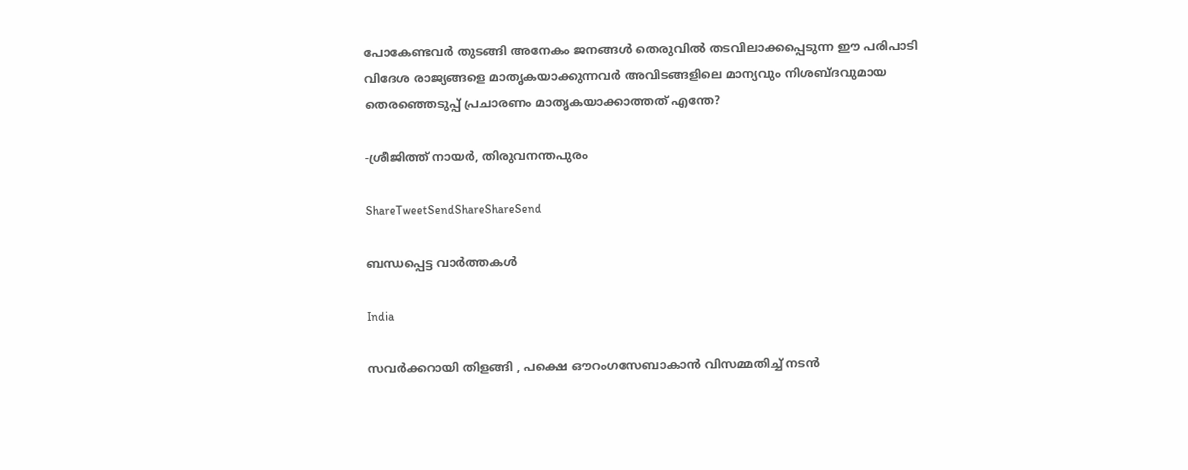പോകേണ്ടവര്‍ തുടങ്ങി അനേകം ജനങ്ങള്‍ തെരുവില്‍ തടവിലാക്കപ്പെടുന്ന ഈ പരിപാടി വിദേശ രാജ്യങ്ങളെ മാതൃകയാക്കുന്നവര്‍ അവിടങ്ങളിലെ മാന്യവും നിശബ്ദവുമായ തെരഞ്ഞെടുപ്പ് പ്രചാരണം മാതൃകയാക്കാത്തത് എന്തേ?

-ശ്രീജിത്ത് നായര്‍, തിരുവനന്തപുരം

ShareTweetSendShareShareSend

ബന്ധപ്പെട്ട വാര്‍ത്തകള്‍

India

സവർക്കറായി തിളങ്ങി , പക്ഷെ ഔറംഗസേബാകാൻ വിസമ്മതിച്ച് നടൻ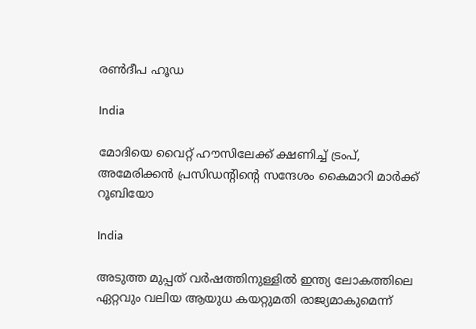രൺദീപ ഹൂഡ

India

മോദിയെ വൈറ്റ് ഹൗസിലേക്ക് ക്ഷണിച്ച് ട്രംപ്, അമേരിക്കന്‍ പ്രസിഡന്‍റിന്റെ സന്ദേശം കൈമാറി മാർക്ക് റൂബിയോ

India

അടുത്ത മുപ്പത് വർഷത്തിനുള്ളിൽ ഇന്ത്യ ലോകത്തിലെ ഏറ്റവും വലിയ ആയുധ കയറ്റുമതി രാജ്യമാകുമെന്ന്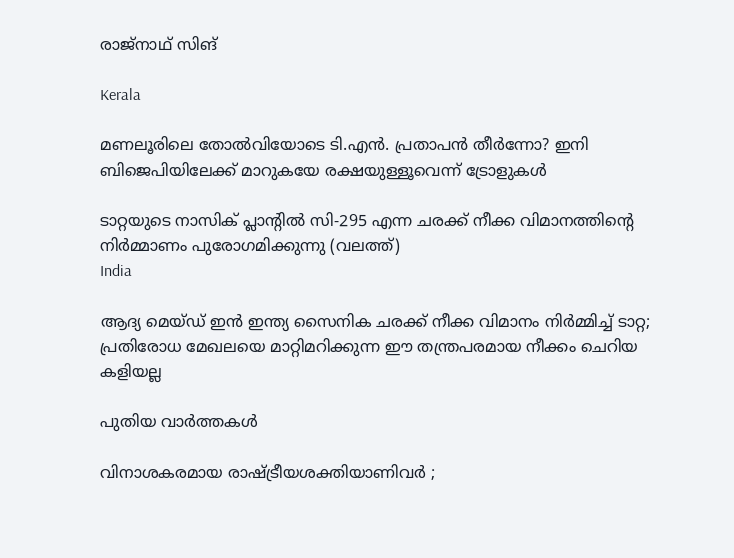രാജ്നാഥ് സിങ്

Kerala

മണലൂരിലെ തോല്‍വിയോടെ ടി.എന്‍. പ്രതാപന്‍ തീര്‍ന്നോ? ഇനി ബിജെപിയിലേക്ക് മാറുകയേ രക്ഷയുള്ളൂവെന്ന് ട്രോളുകള്‍

ടാറ്റയുടെ നാസിക് പ്ലാന്‍റില്‍ സി-295 എന്ന ചരക്ക് നീക്ക വിമാനത്തിന്‍റെ നിര്‍മ്മാണം പുരോഗമിക്കുന്നു (വലത്ത്)
India

ആദ്യ മെയ്ഡ് ഇന്‍ ഇന്ത്യ സൈനിക ചരക്ക് നീക്ക വിമാനം നിര്‍മ്മിച്ച് ടാറ്റ; പ്രതിരോധ മേഖലയെ മാറ്റിമറിക്കുന്ന ഈ തന്ത്രപരമായ നീക്കം ചെറിയ കളിയല്ല

പുതിയ വാര്‍ത്തകള്‍

വിനാശകരമായ രാഷ്‌ട്രീയശക്തിയാണിവർ ;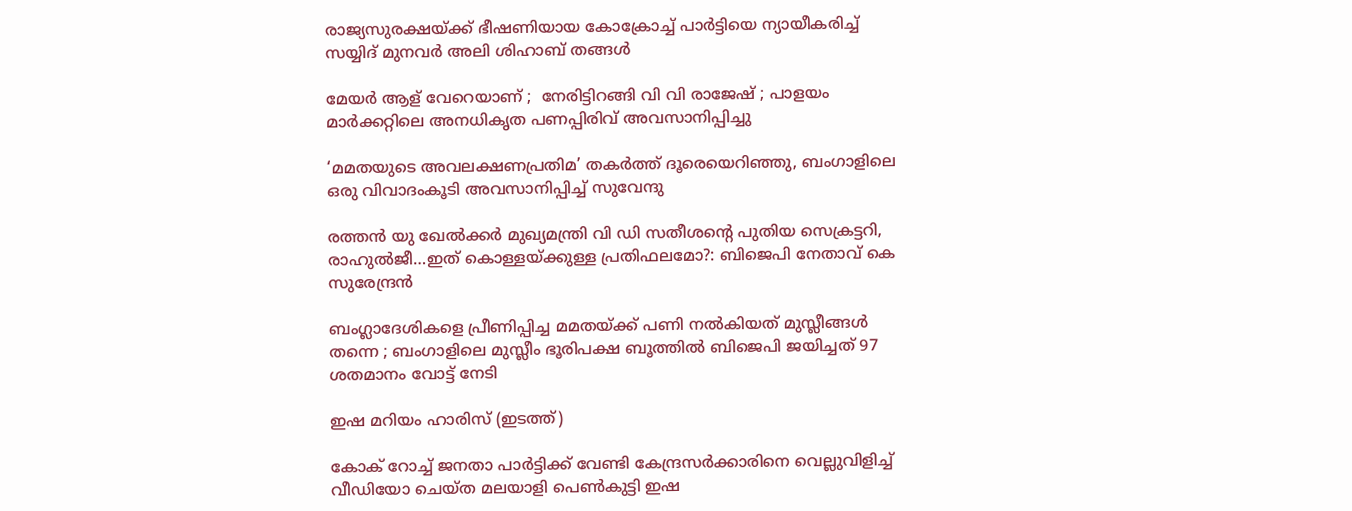രാജ്യസുരക്ഷയ്‌ക്ക് ഭീഷണിയായ കോക്രോച്ച് പാർട്ടിയെ ന്യായീകരിച്ച് സയ്യിദ് മുനവർ അലി ശിഹാബ് തങ്ങൾ

മേയർ ആള് വേറെയാണ് ;  നേരിട്ടിറങ്ങി വി വി രാജേഷ് ; പാളയം മാർക്കറ്റിലെ അനധികൃത പണപ്പിരിവ് അവസാനിപ്പിച്ചു

‘മമതയുടെ അവലക്ഷണപ്രതിമ’ തകർത്ത് ദൂരെയെറിഞ്ഞു, ബംഗാളിലെ ഒരു വിവാദംകൂടി അവസാനിപ്പിച്ച് സുവേന്ദു

രത്തൻ യു ഖേല്‍ക്കര്‍ മുഖ്യമന്ത്രി വി ഡി സതീശന്റെ പുതിയ സെക്രട്ടറി, രാഹുല്‍ജീ…ഇത് കൊള്ളയ്‌ക്കുള്ള പ്രതിഫലമോ?: ബിജെപി നേതാവ് കെ സുരേന്ദ്രൻ

ബംഗ്ലാദേശികളെ പ്രീണിപ്പിച്ച മമതയ്‌ക്ക് പണി നൽകിയത് മുസ്ലീങ്ങൾ തന്നെ ; ബംഗാളിലെ മുസ്ലീം ഭൂരിപക്ഷ ബൂത്തിൽ ബിജെപി ജയിച്ചത് 97 ശതമാനം വോട്ട് നേടി

ഇഷ മറിയം ഹാരിസ് (ഇടത്ത്)

കോക് റോച്ച് ജനതാ പാര്‍ട്ടിക്ക് വേണ്ടി കേന്ദ്രസര്‍ക്കാരിനെ വെല്ലുവിളിച്ച് വീഡിയോ ചെയ്ത മലയാളി പെണ്‍കുട്ടി ഇഷ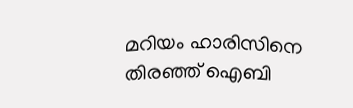മറിയം ഹാരിസിനെ തിരഞ്ഞ് ഐബി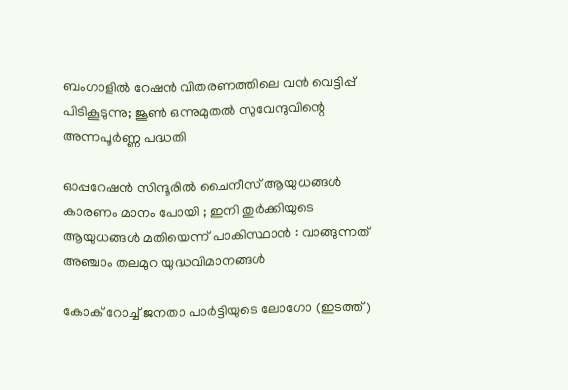ബംഗാളിൽ റേഷൻ വിതരണത്തിലെ വൻ വെട്ടിപ്പ് പിടികൂടുന്നു; ജൂൺ ഒന്നുമുതൽ സുവേന്ദുവിന്റെ അന്നപൂർണ്ണ പദ്ധതി

ഓപ്പറേഷൻ സിന്ദൂരിൽ ചൈനീസ് ആയുധങ്ങൾ കാരണം മാനം പോയി ; ഇനി തുർക്കിയുടെ ആയുധങ്ങൾ മതിയെന്ന് പാകിസ്ഥാൻ : വാങ്ങുന്നത് അഞ്ചാം തലമുറ യുദ്ധവിമാനങ്ങൾ

കോക് റോച്ച് ജനതാ പാര്‍ട്ടിയുടെ ലോഗോ (ഇടത്ത്)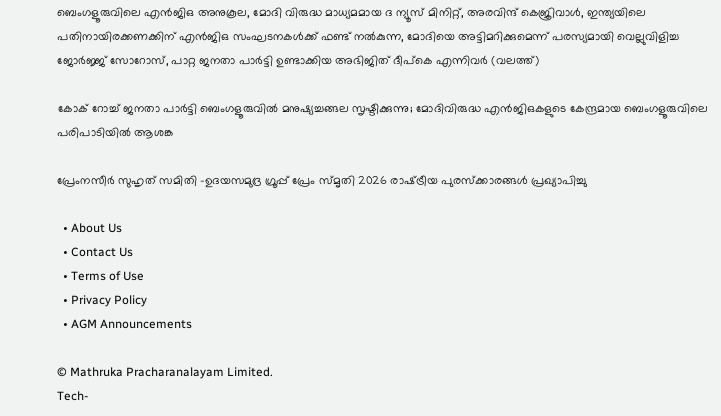ബെംഗളൂരുവിലെ എന്‍ജിഒ അനുകൂല, മോദി വിരുദ്ധ മാധ്യമമായ ദ ന്യൂസ് മിനിറ്റ്, അരവിന്ദ് കെജ്രിവാള്‍, ഇന്ത്യയിലെ പതിനായിരക്കണക്കിന് എന്‍ജിഒ സംഘടനകള്‍ക്ക് ഫണ്ട് നല്‍കുന്ന, മോദിയെ അട്ടിമറിക്കുമെന്ന് പരസ്യമായി വെല്ലുവിളിച്ച ജോര്‍ജ്ജ് സോറോസ്, പാറ്റ ജനതാ പാര്‍ട്ടി ഉണ്ടാക്കിയ അഭിജിത് ദീപ്കെ എന്നിവര്‍ (വലത്ത്)

കോക് റോച്ച് ജനതാ പാര്‍ട്ടി ബെംഗളൂരുവില്‍ മനുഷ്യച്ചങ്ങല സൃഷ്ടിക്കുന്നു; മോദിവിരുദ്ധ എൻജിഒകളുടെ കേന്ദ്രമായ ബെംഗളൂരുവിലെ പരിപാടിയില്‍ ആശങ്ക

പ്രേംനസീർ സുഹൃത് സമിതി -ഉദയസമുദ്ര ഗ്രൂപ്പ് പ്രേം സ്‌മൃതി 2026 രാഷ്‌ട്രീയ പുരസ്ക്കാരങ്ങൾ പ്രഖ്യാപിച്ചു

  • About Us
  • Contact Us
  • Terms of Use
  • Privacy Policy
  • AGM Announcements

© Mathruka Pracharanalayam Limited.
Tech-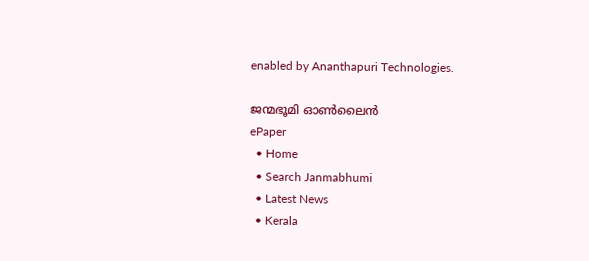enabled by Ananthapuri Technologies.

ജന്മഭൂമി ഓണ്‍ലൈന്‍
ePaper
  • Home
  • Search Janmabhumi
  • Latest News
  • Kerala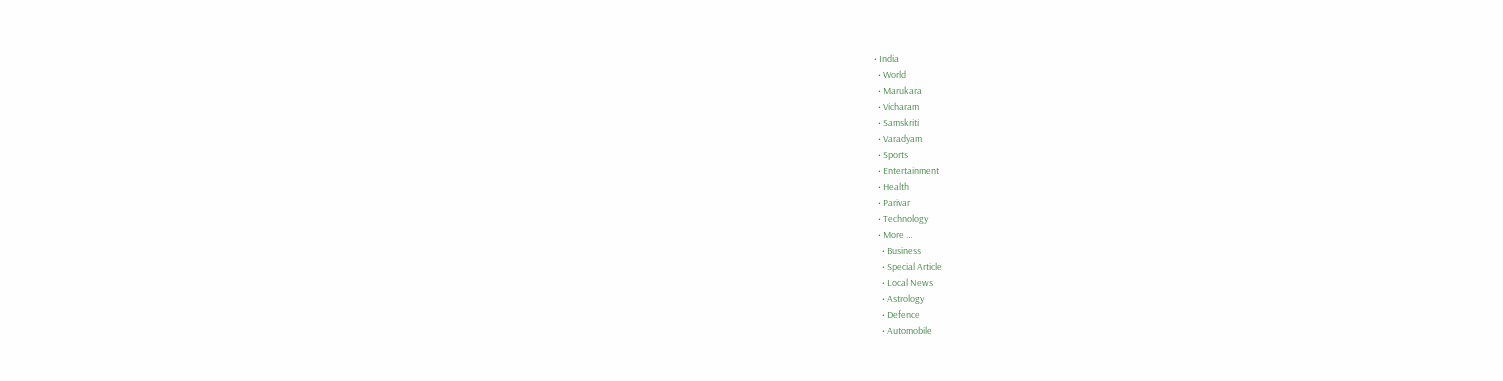• India
  • World
  • Marukara
  • Vicharam
  • Samskriti
  • Varadyam
  • Sports
  • Entertainment
  • Health
  • Parivar
  • Technology
  • More …
    • Business
    • Special Article
    • Local News
    • Astrology
    • Defence
    • Automobile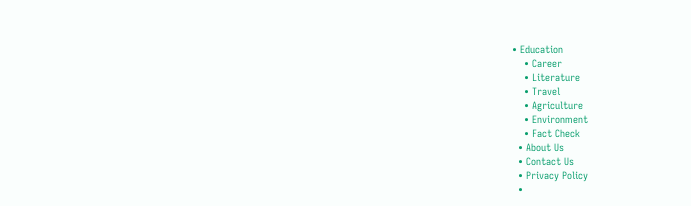• Education
    • Career
    • Literature
    • Travel
    • Agriculture
    • Environment
    • Fact Check
  • About Us
  • Contact Us
  • Privacy Policy
  •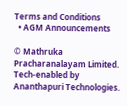Terms and Conditions
  • AGM Announcements

© Mathruka Pracharanalayam Limited.
Tech-enabled by Ananthapuri Technologies.